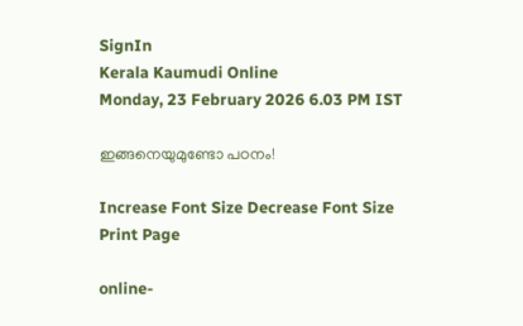SignIn
Kerala Kaumudi Online
Monday, 23 February 2026 6.03 PM IST

ഇങ്ങനെയുമുണ്ടോ പഠനം!

Increase Font Size Decrease Font Size Print Page

online-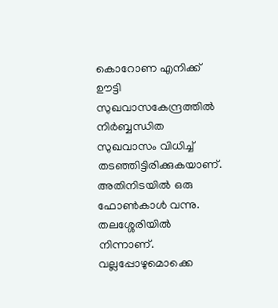കൊറോണ എനിക്ക് ഊട്ടി സുഖവാസകേന്ദ്രത്തിൽ നിർബ്ബന്ധിത സുഖവാസം വിധിച്ച് തടഞ്ഞിട്ടിരിക്കുകയാണ്. അതിനിടയിൽ ഒരു ഫോൺകാൾ വന്നു. തലശ്ശേരിയിൽ നിന്നാണ്. വല്ലപ്പോഴുമൊക്കെ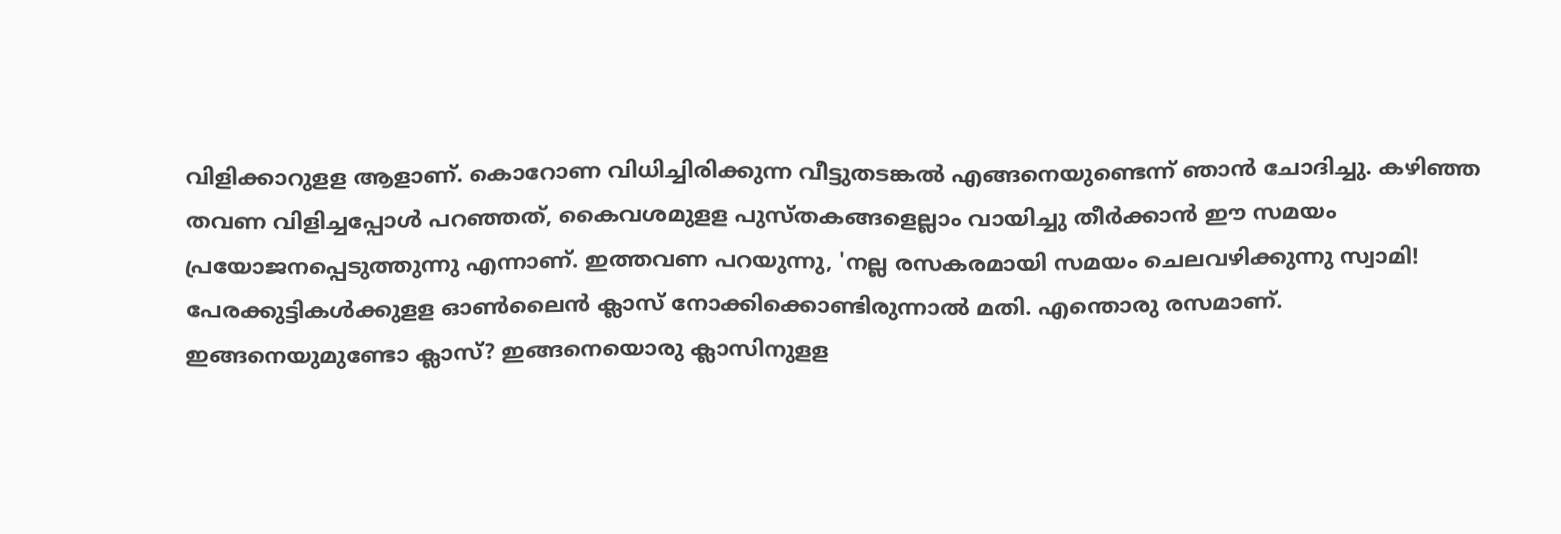വിളിക്കാറുളള ആളാണ്. കൊറോണ വിധിച്ചിരിക്കുന്ന വീട്ടുതടങ്കൽ എങ്ങനെയുണ്ടെന്ന് ഞാൻ ചോദിച്ചു. കഴിഞ്ഞ തവണ വിളിച്ചപ്പോൾ പറഞ്ഞത്, കൈവശമുളള പുസ്തകങ്ങളെല്ലാം വായിച്ചു തീർക്കാൻ ഈ സമയം പ്രയോജനപ്പെടുത്തുന്നു എന്നാണ്. ഇത്തവണ പറയുന്നു, 'നല്ല രസകരമായി സമയം ചെലവഴിക്കുന്നു സ്വാമി! പേരക്കുട്ടികൾക്കുളള ഓൺലൈൻ ക്ലാസ് നോക്കിക്കൊണ്ടിരുന്നാൽ മതി. എന്തൊരു രസമാണ്. ഇങ്ങനെയുമുണ്ടോ ക്ലാസ്? ഇങ്ങനെയൊരു ക്ലാസിനുളള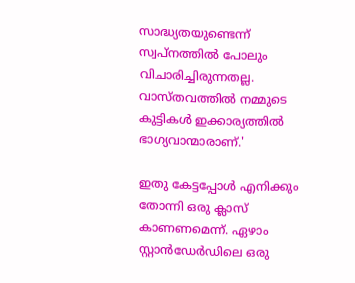സാദ്ധ്യതയുണ്ടെന്ന് സ്വപ്നത്തിൽ പോലും വിചാരിച്ചിരുന്നതല്ല. വാസ്തവത്തിൽ നമ്മുടെ കുട്ടികൾ ഇക്കാര്യത്തിൽ ഭാഗ്യവാന്മാരാണ്.'

ഇതു കേട്ടപ്പോൾ എനിക്കും തോന്നി ഒരു ക്ലാസ് കാണണമെന്ന്. ഏഴാം സ്റ്റാൻഡേർഡിലെ ഒരു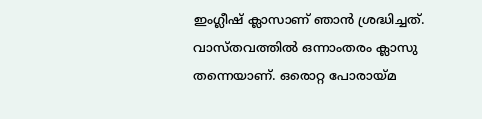ഇംഗ്ലീഷ് ക്ലാസാണ് ഞാൻ ശ്രദ്ധിച്ചത്. വാസ്തവത്തിൽ ഒന്നാംതരം ക്ലാസു തന്നെയാണ്. ഒരൊറ്റ പോരായ്മ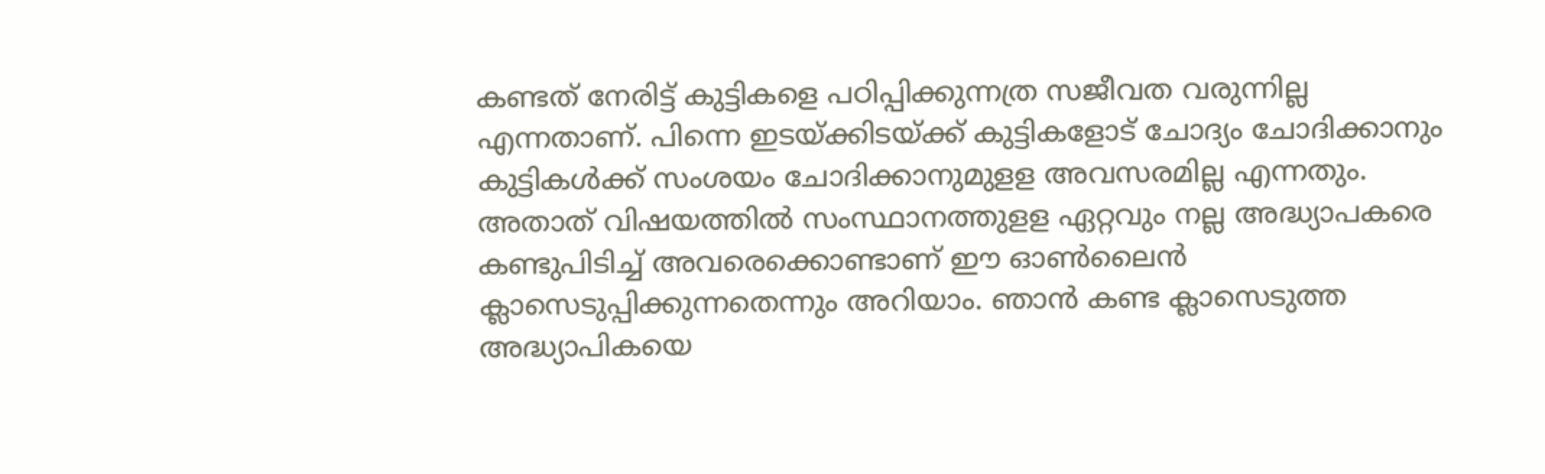കണ്ടത് നേരിട്ട് കുട്ടികളെ പഠിപ്പിക്കുന്നത്ര സജീവത വരുന്നില്ല എന്നതാണ്. പിന്നെ ഇടയ്ക്കിടയ്ക്ക് കുട്ടികളോട് ചോദ്യം ചോദിക്കാനും കുട്ടികൾക്ക് സംശയം ചോദിക്കാനുമുളള അവസരമില്ല എന്നതും. അതാത് വിഷയത്തിൽ സംസ്ഥാനത്തുളള ഏറ്റവും നല്ല അദ്ധ്യാപകരെ കണ്ടുപിടിച്ച് അവരെക്കൊണ്ടാണ് ഈ ഓൺലൈൻ ക്ലാസെടുപ്പിക്കുന്നതെന്നും അറിയാം. ഞാൻ കണ്ട ക്ലാസെടുത്ത അദ്ധ്യാപികയെ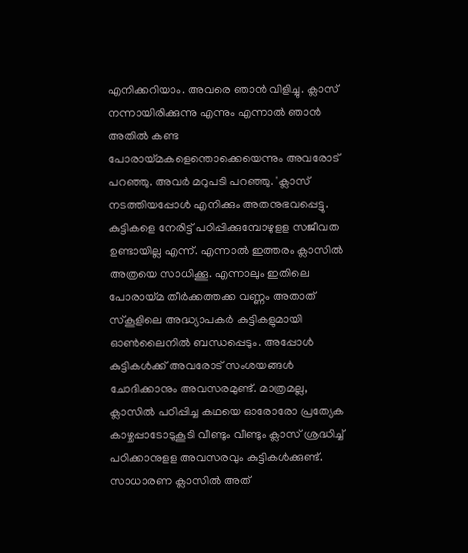എനിക്കറിയാം. അവരെ ഞാൻ വിളിച്ചു. ക്ലാസ് നന്നായിരിക്കുന്നു എന്നും എന്നാൽ ഞാൻ അതിൽ കണ്ട പോരായ്മകളെന്തൊക്കെയെന്നും അവരോട് പറഞ്ഞു. അവർ മറുപടി പറഞ്ഞു. 'ക്ലാസ് നടത്തിയപ്പോൾ എനിക്കും അതനുഭവപ്പെട്ടു. കുട്ടികളെ നേരിട്ട് പഠിപ്പിക്കുമ്പോഴുളള സജീവത ഉണ്ടായില്ല എന്ന്. എന്നാൽ ഇത്തരം ക്ലാസിൽ അത്രയെ സാധിക്കൂ. എന്നാലും ഇതിലെ പോരായ്മ തീർക്കത്തക്ക വണ്ണം അതാത് സ്കൂളിലെ അദ്ധ്യാപകർ കുട്ടികളുമായി ഓൺലൈനിൽ ബന്ധപ്പെടും. അപ്പോൾ കുട്ടികൾക്ക് അവരോട് സംശയങ്ങൾ ചോദിക്കാനും അവസരമുണ്ട്. മാത്രമല്ല, ക്ലാസിൽ പഠിപ്പിച്ച കഥയെ ഓരോരോ പ്രത്യേക കാഴ്ചപ്പാടോടുകൂടി വീണ്ടും വീണ്ടും ക്ലാസ് ശ്രദ്ധിച്ച് പഠിക്കാനുളള അവസരവും കുട്ടികൾക്കുണ്ട്. സാധാരണ ക്ലാസിൽ അത്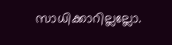സാധിക്കാറില്ലല്ലോ.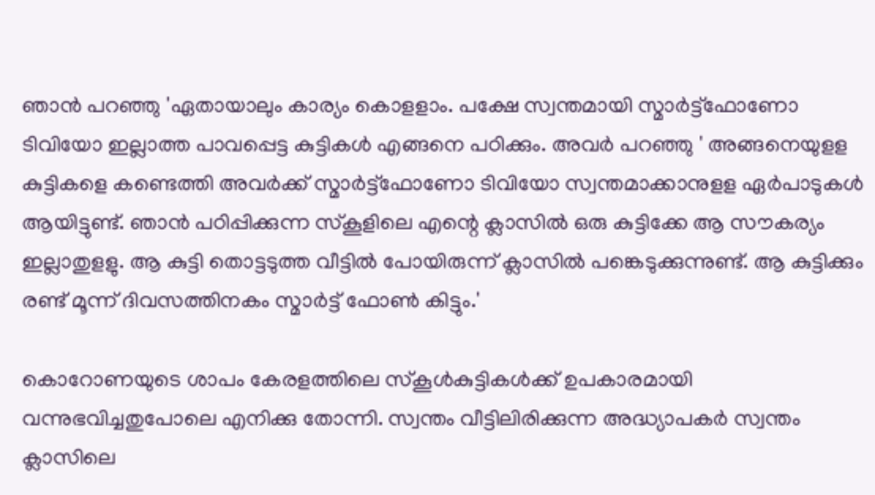ഞാൻ പറഞ്ഞു 'ഏതായാലും കാര്യം കൊളളാം. പക്ഷേ സ്വന്തമായി സ്മാർട്ട്ഫോണോ ടിവിയോ ഇല്ലാത്ത പാവപ്പെട്ട കുട്ടികൾ എങ്ങനെ പഠിക്കും. അവർ പറഞ്ഞു ' അങ്ങനെയുളള കുട്ടികളെ കണ്ടെത്തി അവർക്ക് സ്മാർട്ട്ഫോണോ ടിവിയോ സ്വന്തമാക്കാനുളള ഏർപാടുകൾ ആയിട്ടുണ്ട്. ഞാൻ പഠിപ്പിക്കുന്ന സ്കൂളിലെ എന്റെ ക്ലാസിൽ ഒരു കുട്ടിക്കേ ആ സൗകര്യം ഇല്ലാതുളളു. ആ കുട്ടി തൊട്ടടുത്ത വീട്ടിൽ പോയിരുന്ന് ക്ലാസിൽ പങ്കെടുക്കുന്നുണ്ട്. ആ കുട്ടിക്കും രണ്ട് മൂന്ന് ദിവസത്തിനകം സ്മാർട്ട് ഫോൺ കിട്ടും.'

കൊറോണയുടെ ശാപം കേരളത്തിലെ സ്കൂൾകുട്ടികൾക്ക് ഉപകാരമായി വന്നുഭവിച്ചതുപോലെ എനിക്കു തോന്നി. സ്വന്തം വീട്ടിലിരിക്കുന്ന അദ്ധ്യാപകർ സ്വന്തം ക്ലാസിലെ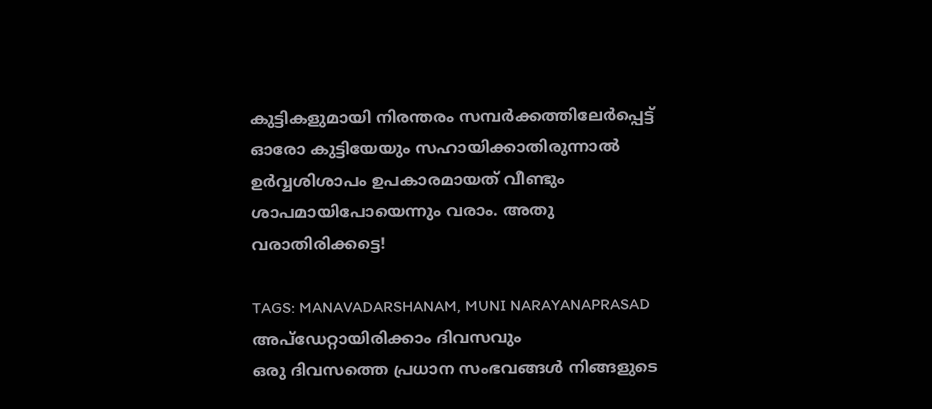കുട്ടികളുമായി നിരന്തരം സമ്പർക്കത്തിലേർപ്പെട്ട് ഓരോ കുട്ടിയേയും സഹായിക്കാതിരുന്നാൽ ഉർവ്വശിശാപം ഉപകാരമായത് വീണ്ടും ശാപമായിപോയെന്നും വരാം. അതു വരാതിരിക്കട്ടെ!

TAGS: MANAVADARSHANAM, MUNI NARAYANAPRASAD
അപ്ഡേറ്റായിരിക്കാം ദിവസവും
ഒരു ദിവസത്തെ പ്രധാന സംഭവങ്ങൾ നിങ്ങളുടെ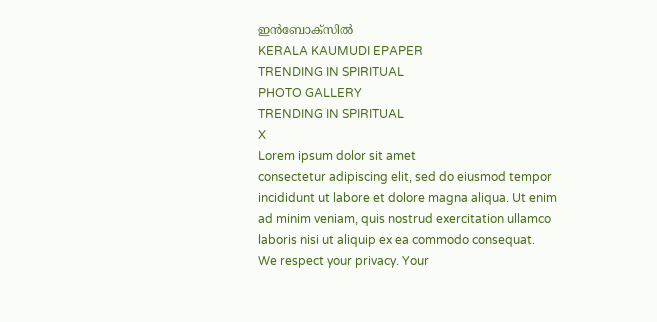ഇൻബോക്സിൽ
KERALA KAUMUDI EPAPER
TRENDING IN SPIRITUAL
PHOTO GALLERY
TRENDING IN SPIRITUAL
X
Lorem ipsum dolor sit amet
consectetur adipiscing elit, sed do eiusmod tempor incididunt ut labore et dolore magna aliqua. Ut enim ad minim veniam, quis nostrud exercitation ullamco laboris nisi ut aliquip ex ea commodo consequat.
We respect your privacy. Your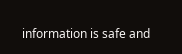information is safe and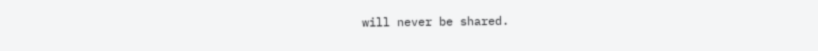will never be shared.